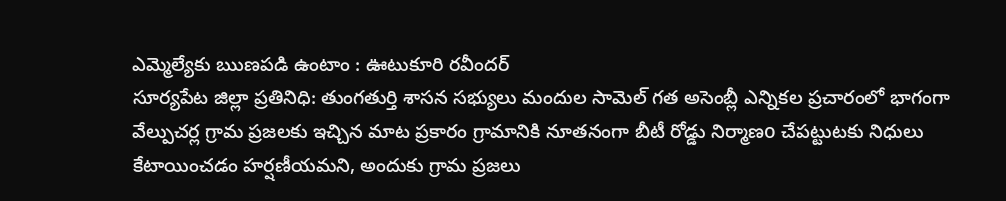ఎమ్మెల్యేకు ఋణపడి ఉంటాం : ఊటుకూరి రవీందర్
సూర్యపేట జిల్లా ప్రతినిధి: తుంగతుర్తి శాసన సభ్యులు మందుల సామెల్ గత అసెంబ్లీ ఎన్నికల ప్రచారంలో భాగంగా వేల్పుచర్ల గ్రామ ప్రజలకు ఇచ్చిన మాట ప్రకారం గ్రామానికి నూతనంగా బీటీ రోడ్డు నిర్మాణo చేపట్టుటకు నిధులు కేటాయించడం హర్షణీయమని, అందుకు గ్రామ ప్రజలు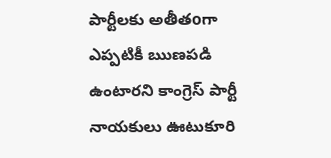పార్టీలకు అతీతoగా ఎప్పటికీ ఋణపడి ఉంటారని కాంగ్రెస్ పార్టీ నాయకులు ఊటుకూరి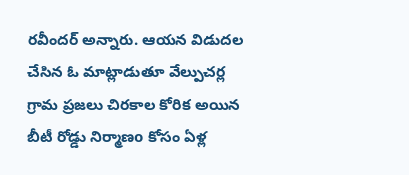రవీందర్ అన్నారు. ఆయన విడుదల చేసిన ఓ మాట్లాడుతూ వేల్పుచర్ల గ్రామ ప్రజలు చిరకాల కోరిక అయిన బీటీ రోడ్డు నిర్మాణo కోసం ఏళ్ల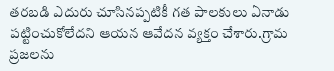తరబడి ఎదురు చూసినప్పటికీ గత పాలకులు ఏనాడు పట్టించుకోలేదని ఆయన ఆవేదన వ్యక్తం చేశారు.గ్రామ ప్రజలను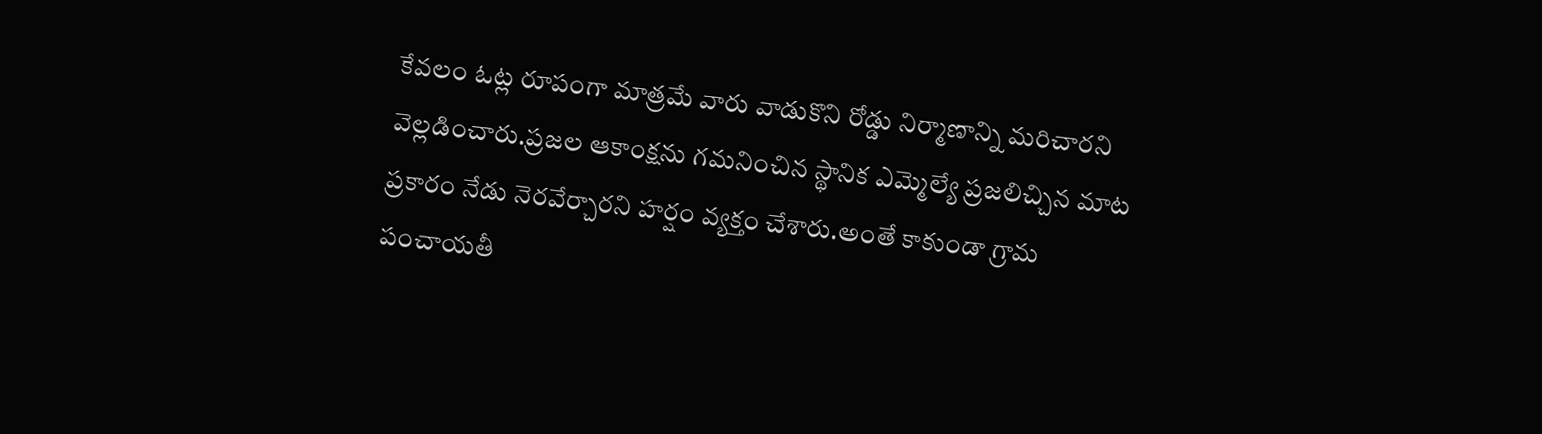కేవలం ఓట్ల రూపంగా మాత్రమే వారు వాడుకొని రోడ్డు నిర్మాణాన్ని మరిచారని వెల్లడించారు.ప్రజల ఆకాంక్షను గమనించిన స్థానిక ఎమ్మెల్యే ప్రజలిచ్చిన మాట ప్రకారం నేడు నెరవేర్చారని హర్షం వ్యక్తం చేశారు.అంతే కాకుండా గ్రామ పంచాయతీ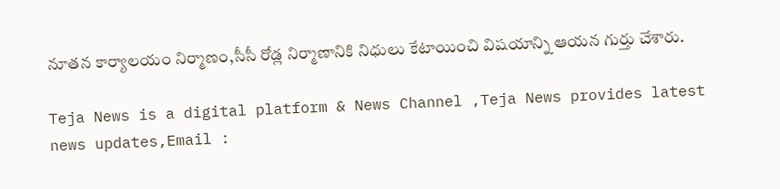నూతన కార్యాలయం నిర్మాణం,సీసీ రోడ్ల నిర్మాణానికి నిధులు కేటాయించి విషయాన్ని ఆయన గుర్తు చేశారు.

Teja News is a digital platform & News Channel ,Teja News provides latest news updates,Email :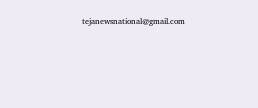tejanewsnational@gmail.com